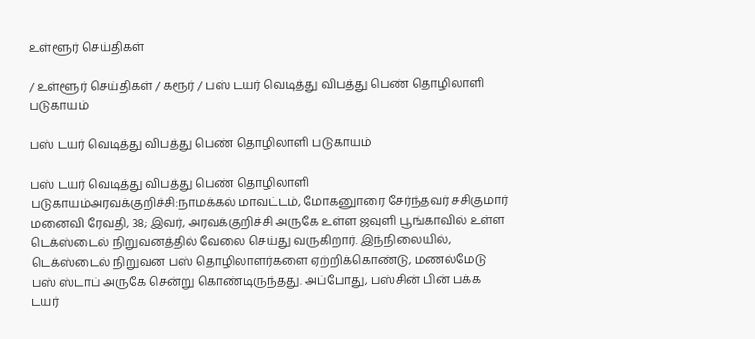உள்ளூர் செய்திகள்

/ உள்ளூர் செய்திகள் / கரூர் / பஸ் டயர் வெடித்து விபத்து பெண் தொழிலாளி படுகாயம்

பஸ் டயர் வெடித்து விபத்து பெண் தொழிலாளி படுகாயம்

பஸ் டயர் வெடித்து விபத்து பெண் தொழிலாளி படுகாயம்அரவக்குறிச்சி:நாமக்கல் மாவட்டம், மோகனுாரை சேர்ந்தவர் சசிகுமார் மனைவி ரேவதி, 38; இவர், அரவக்குறிச்சி அருகே உள்ள ஜவுளி பூங்காவில் உள்ள டெக்ஸ்டைல் நிறுவனத்தில் வேலை செய்து வருகிறார். இந்நிலையில், டெக்ஸ்டைல் நிறுவன பஸ் தொழிலாளர்களை ஏற்றிக்கொண்டு, மணல்மேடு பஸ் ஸ்டாப் அருகே சென்று கொண்டிருந்தது. அப்போது, பஸ்சின் பின் பக்க டயர்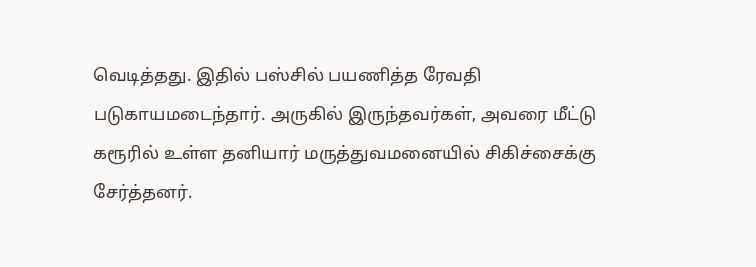வெடித்தது. இதில் பஸ்சில் பயணித்த ரேவதி படுகாயமடைந்தார். அருகில் இருந்தவர்கள், அவரை மீட்டு கரூரில் உள்ள தனியார் மருத்துவமனையில் சிகிச்சைக்கு சேர்த்தனர்.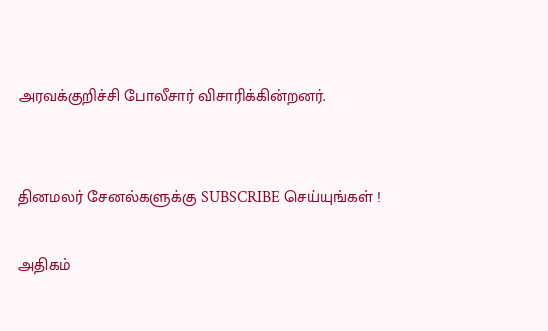அரவக்குறிச்சி போலீசார் விசாரிக்கின்றனர்.


தினமலர் சேனல்களுக்கு SUBSCRIBE செய்யுங்கள் !

அதிகம்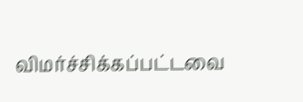விமர்ச்சிக்கப்பட்டவை